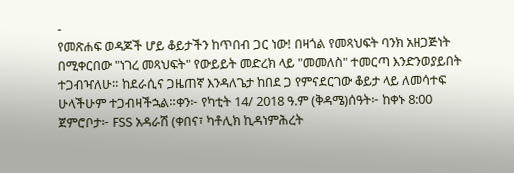-
የመጽሐፍ ወዳጆች ሆይ ቆይታችን ከጥበብ ጋር ነው! በዛጎል የመጻህፍት ባንክ አዘጋጅነት በሚቀርበው "ነገረ መጻህፍት" የውይይት መድረክ ላይ "መመለስ" ተመርጣ እንድንወያይበት ተጋብዣለሁ። ከደራሲና ጋዜጠኛ እንዳለጌታ ከበደ ጋ የምናደርገው ቆይታ ላይ ለመሳተፍ ሁላችሁም ተጋብዛችኋል።ቀን፦ የካቲት 14/ 2018 ዓ.ም (ቅዳሜ)ሰዓት፦ ከቀኑ 8:00 ጀምሮቦታ፦ FSS አዳራሽ (ቀበና፣ ካቶሊክ ኪዳነምሕረት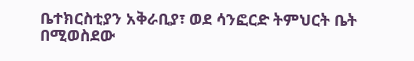ቤተክርስቲያን አቅራቢያ፣ ወደ ሳንፎርድ ትምህርት ቤት በሚወስደው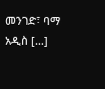መንገድ፣ ባማ አዲስ […]